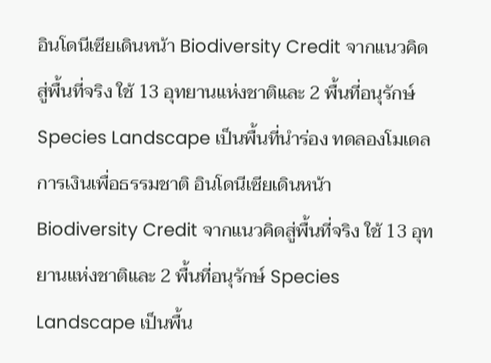อินโดนีเซียเดินหน้า Biodiversity Credit จากแนวคิดสู่พื้นที่จริง ใช้ 13 อุทยานแห่งชาติและ 2 พื้นที่อนุรักษ์ Species Landscape เป็นพื้นที่นำร่อง ทดลองโมเดลการเงินเพื่อธรรมชาติ อินโดนีเซียเดินหน้า Biodiversity Credit จากแนวคิดสู่พื้นที่จริง ใช้ 13 อุทยานแห่งชาติและ 2 พื้นที่อนุรักษ์ Species Landscape เป็นพื้น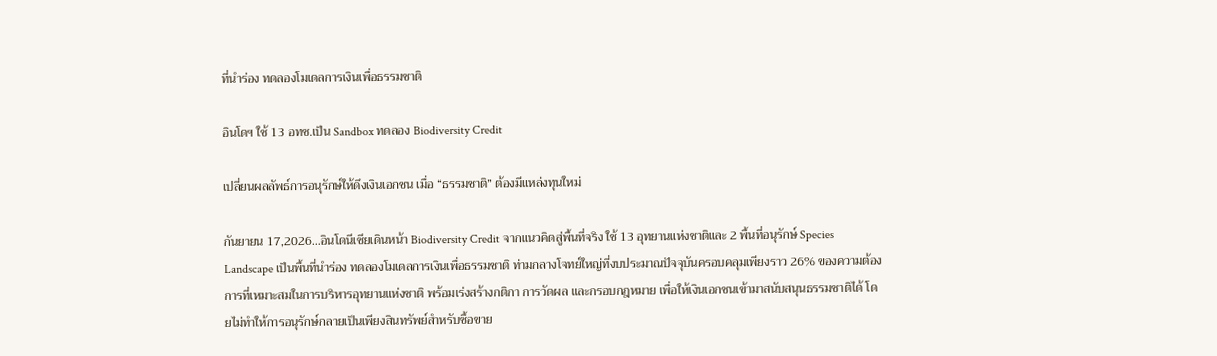ที่นำร่อง ทดลองโมเดลการเงินเพื่อธรรมชาติ

อินโดฯ ใช้ 13 อทช.เป็น Sandbox ทดลอง Biodiversity Credit

เปลี่ยนผลลัพธ์การอนุรักษ์ให้ดึงเงินเอกชน เมื่อ “ธรรมชาติ” ต้องมีแหล่งทุนใหม่

กันยายน 17,2026…อินโดนีเซียเดินหน้า Biodiversity Credit จากแนวคิดสู่พื้นที่จริง ใช้ 13 อุทยานแห่งชาติและ 2 พื้นที่อนุรักษ์ Species Landscape เป็นพื้นที่นำร่อง ทดลองโมเดลการเงินเพื่อธรรมชาติ ท่ามกลางโจทย์ใหญ่ที่งบประมาณปัจจุบันครอบคลุมเพียงราว 26% ของความต้องการที่เหมาะสมในการบริหารอุทยานแห่งชาติ พร้อมเร่งสร้างกติกา การวัดผล และกรอบกฎหมาย เพื่อให้เงินเอกชนเข้ามาสนับสนุนธรรมชาติได้ โดยไม่ทำให้การอนุรักษ์กลายเป็นเพียงสินทรัพย์สำหรับซื้อขาย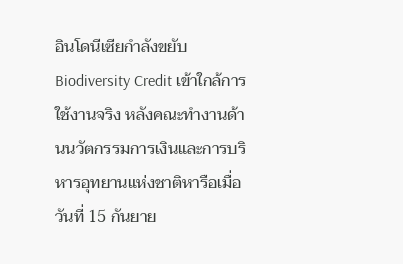อินโดนีเซียกำลังขยับ Biodiversity Credit เข้าใกล้การใช้งานจริง หลังคณะทำงานด้านนวัตกรรมการเงินและการบริหารอุทยานแห่งชาติหารือเมื่อวันที่ 15 กันยาย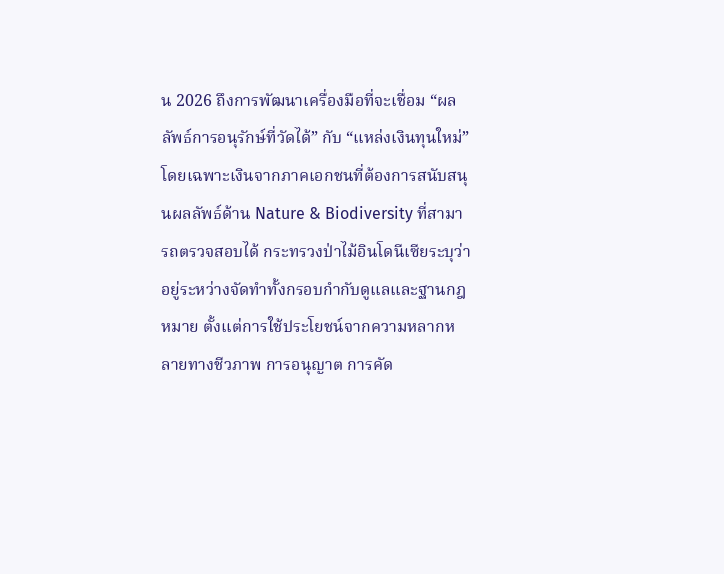น 2026 ถึงการพัฒนาเครื่องมือที่จะเชื่อม “ผลลัพธ์การอนุรักษ์ที่วัดได้” กับ “แหล่งเงินทุนใหม่” โดยเฉพาะเงินจากภาคเอกชนที่ต้องการสนับสนุนผลลัพธ์ด้าน Nature & Biodiversity ที่สามารถตรวจสอบได้ กระทรวงป่าไม้อินโดนีเซียระบุว่าอยู่ระหว่างจัดทำทั้งกรอบกำกับดูแลและฐานกฎหมาย ตั้งแต่การใช้ประโยชน์จากความหลากหลายทางชีวภาพ การอนุญาต การคัด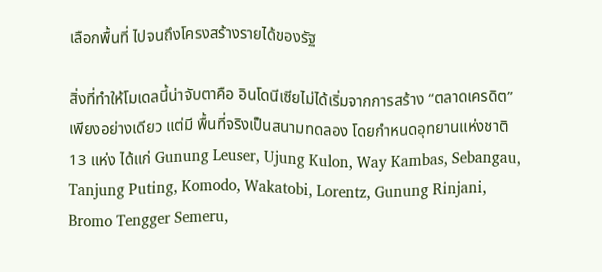เลือกพื้นที่ ไปจนถึงโครงสร้างรายได้ของรัฐ

สิ่งที่ทำให้โมเดลนี้น่าจับตาคือ อินโดนีเซียไม่ได้เริ่มจากการสร้าง “ตลาดเครดิต” เพียงอย่างเดียว แต่มี พื้นที่จริงเป็นสนามทดลอง โดยกำหนดอุทยานแห่งชาติ 13 แห่ง ได้แก่ Gunung Leuser, Ujung Kulon, Way Kambas, Sebangau, Tanjung Puting, Komodo, Wakatobi, Lorentz, Gunung Rinjani, Bromo Tengger Semeru,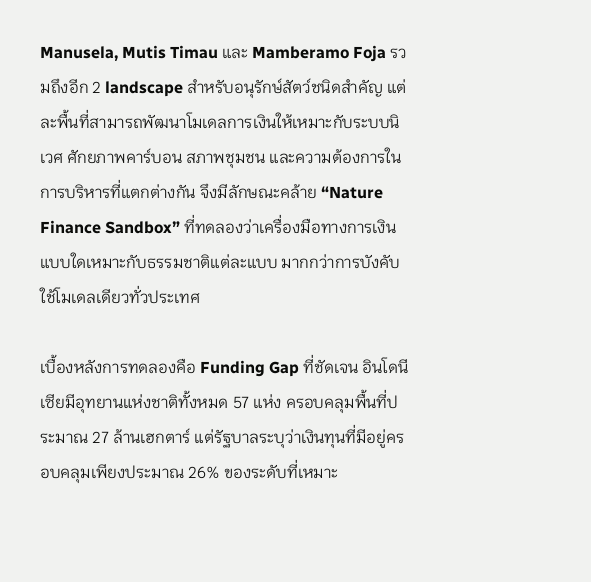Manusela, Mutis Timau และ Mamberamo Foja รวมถึงอีก 2 landscape สำหรับอนุรักษ์สัตว์ชนิดสำคัญ แต่ละพื้นที่สามารถพัฒนาโมเดลการเงินให้เหมาะกับระบบนิเวศ ศักยภาพคาร์บอน สภาพชุมชน และความต้องการในการบริหารที่แตกต่างกัน จึงมีลักษณะคล้าย “Nature Finance Sandbox” ที่ทดลองว่าเครื่องมือทางการเงินแบบใดเหมาะกับธรรมชาติแต่ละแบบ มากกว่าการบังคับใช้โมเดลเดียวทั่วประเทศ

เบื้องหลังการทดลองคือ Funding Gap ที่ชัดเจน อินโดนีเซียมีอุทยานแห่งชาติทั้งหมด 57 แห่ง ครอบคลุมพื้นที่ประมาณ 27 ล้านเฮกตาร์ แต่รัฐบาลระบุว่าเงินทุนที่มีอยู่ครอบคลุมเพียงประมาณ 26% ของระดับที่เหมาะ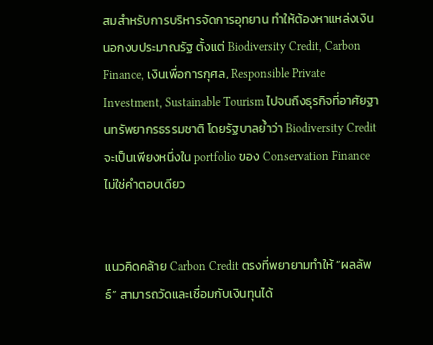สมสำหรับการบริหารจัดการอุทยาน ทำให้ต้องหาแหล่งเงินนอกงบประมาณรัฐ ตั้งแต่ Biodiversity Credit, Carbon Finance, เงินเพื่อการกุศล, Responsible Private Investment, Sustainable Tourism ไปจนถึงธุรกิจที่อาศัยฐานทรัพยากรธรรมชาติ โดยรัฐบาลย้ำว่า Biodiversity Credit จะเป็นเพียงหนึ่งใน portfolio ของ Conservation Finance ไม่ใช่คำตอบเดียว


แนวคิดคล้าย Carbon Credit ตรงที่พยายามทำให้ “ผลลัพธ์” สามารถวัดและเชื่อมกับเงินทุนได้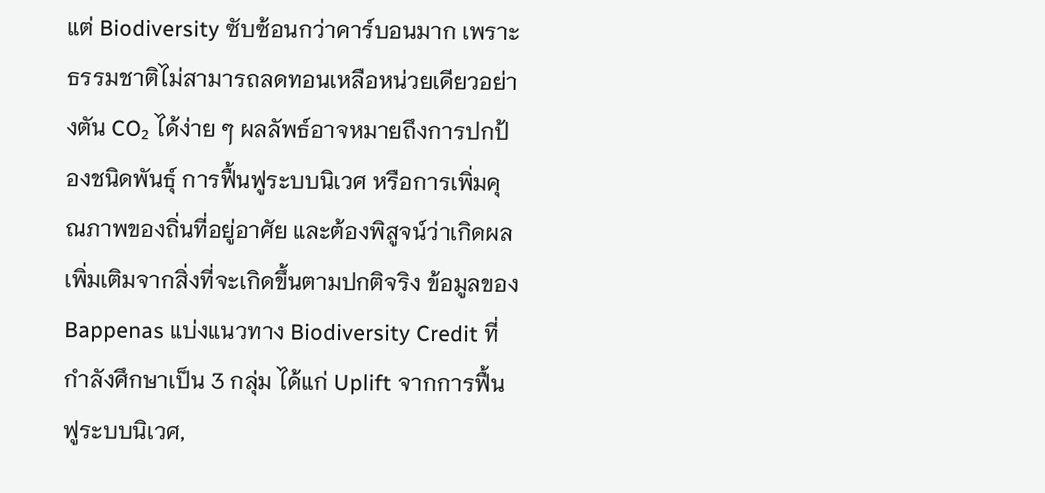แต่ Biodiversity ซับซ้อนกว่าคาร์บอนมาก เพราะธรรมชาติไม่สามารถลดทอนเหลือหน่วยเดียวอย่างตัน CO₂ ได้ง่าย ๆ ผลลัพธ์อาจหมายถึงการปกป้องชนิดพันธุ์ การฟื้นฟูระบบนิเวศ หรือการเพิ่มคุณภาพของถิ่นที่อยู่อาศัย และต้องพิสูจน์ว่าเกิดผลเพิ่มเติมจากสิ่งที่จะเกิดขึ้นตามปกติจริง ข้อมูลของ Bappenas แบ่งแนวทาง Biodiversity Credit ที่กำลังศึกษาเป็น 3 กลุ่ม ได้แก่ Uplift จากการฟื้นฟูระบบนิเวศ,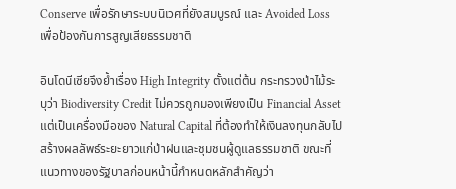Conserve เพื่อรักษาระบบนิเวศที่ยังสมบูรณ์ และ Avoided Loss เพื่อป้องกันการสูญเสียธรรมชาติ

อินโดนีเซียจึงย้ำเรื่อง High Integrity ตั้งแต่ต้น กระทรวงป่าไม้ระบุว่า Biodiversity Credit ไม่ควรถูกมองเพียงเป็น Financial Asset แต่เป็นเครื่องมือของ Natural Capital ที่ต้องทำให้เงินลงทุนกลับไปสร้างผลลัพธ์ระยะยาวแก่ป่าฝนและชุมชนผู้ดูแลธรรมชาติ ขณะที่แนวทางของรัฐบาลก่อนหน้านี้กำหนดหลักสำคัญว่า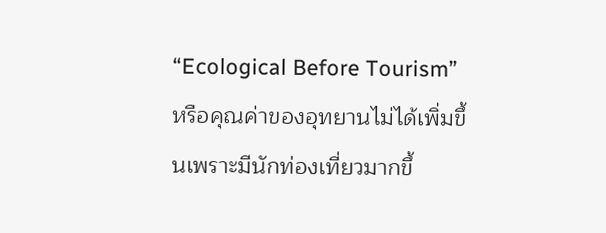“Ecological Before Tourism” หรือคุณค่าของอุทยานไม่ได้เพิ่มขึ้นเพราะมีนักท่องเที่ยวมากขึ้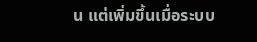น แต่เพิ่มขึ้นเมื่อระบบ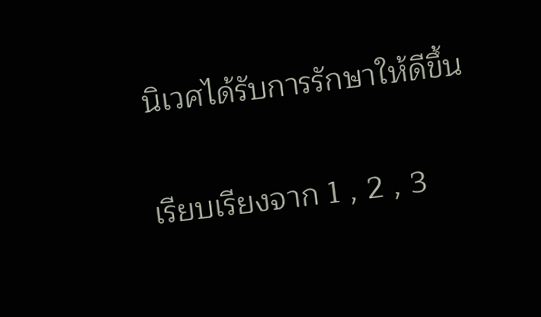นิเวศได้รับการรักษาให้ดีขึ้น

เรียบเรียงจาก 1 , 2 , 3